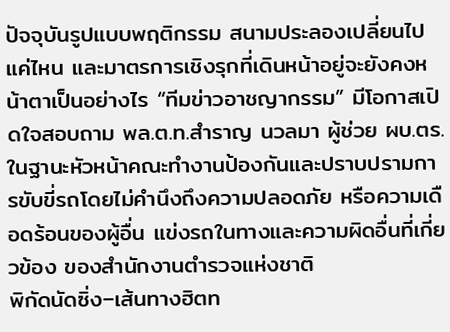ปัจจุบันรูปแบบพฤติกรรม สนามประลองเปลี่ยนไปแค่ไหน และมาตรการเชิงรุกที่เดินหน้าอยู่จะยังคงหน้าตาเป็นอย่างไร “ทีมข่าวอาชญากรรม” มีโอกาสเปิดใจสอบถาม พล.ต.ท.สำราญ นวลมา ผู้ช่วย ผบ.ตร. ในฐานะหัวหน้าคณะทำงานป้องกันและปราบปรามการขับขี่รถโดยไม่คำนึงถึงความปลอดภัย หรือความเดือดร้อนของผู้อื่น แข่งรถในทางและความผิดอื่นที่เกี่ยวข้อง ของสำนักงานตำรวจแห่งชาติ
พิกัดนัดซิ่ง–เส้นทางฮิตท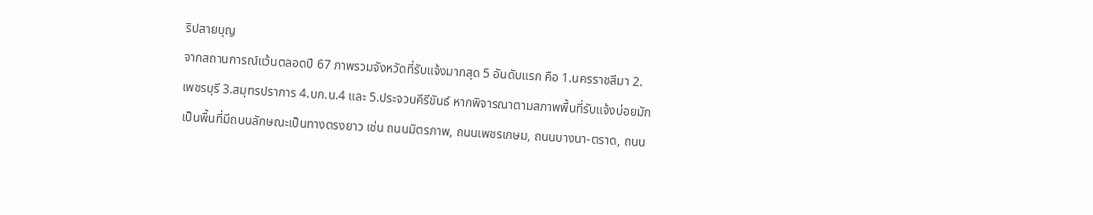ริปสายบุญ
จากสถานการณ์แว้นตลอดปี 67 ภาพรวมจังหวัดที่รับแจ้งมากสุด 5 อันดับแรก คือ 1.นครราชสีมา 2.เพชรบุรี 3.สมุทรปราการ 4.บก.น.4 และ 5.ประจวบคีรีขันธ์ หากพิจารณาตามสภาพพื้นที่รับแจ้งบ่อยมักเป็นพื้นที่มีถนนลักษณะเป็นทางตรงยาว เช่น ถนนมิตรภาพ, ถนนเพชรเกษม, ถนนบางนา-ตราด, ถนน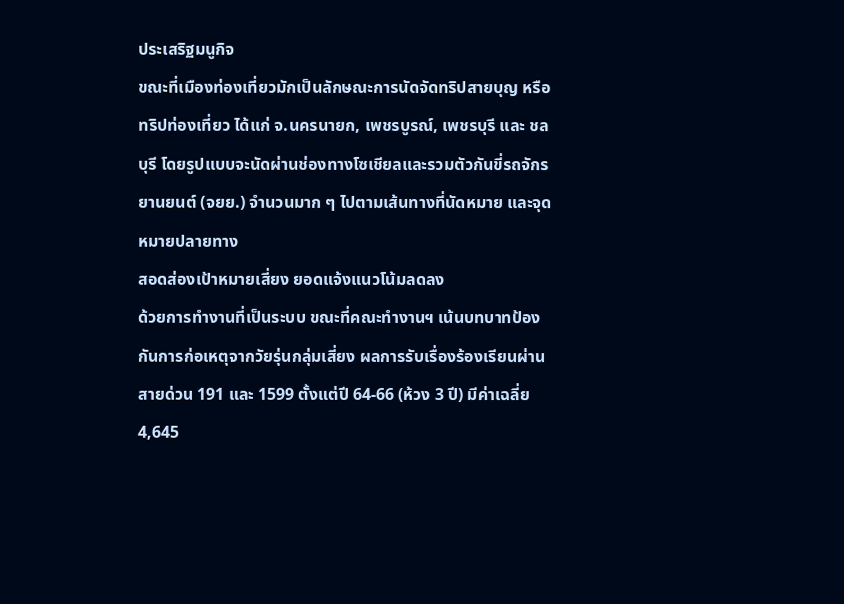ประเสริฐมนูกิจ
ขณะที่เมืองท่องเที่ยวมักเป็นลักษณะการนัดจัดทริปสายบุญ หรือทริปท่องเที่ยว ได้แก่ จ.นครนายก, เพชรบูรณ์, เพชรบุรี และ ชลบุรี โดยรูปแบบจะนัดผ่านช่องทางโซเชียลและรวมตัวกันขี่รถจักรยานยนต์ (จยย.) จำนวนมาก ๆ ไปตามเส้นทางที่นัดหมาย และจุดหมายปลายทาง
สอดส่องเป้าหมายเสี่ยง ยอดแจ้งแนวโน้มลดลง
ด้วยการทำงานที่เป็นระบบ ขณะที่คณะทำงานฯ เน้นบทบาทป้องกันการก่อเหตุจากวัยรุ่นกลุ่มเสี่ยง ผลการรับเรื่องร้องเรียนผ่านสายด่วน 191 และ 1599 ตั้งแต่ปี 64-66 (ห้วง 3 ปี) มีค่าเฉลี่ย 4,645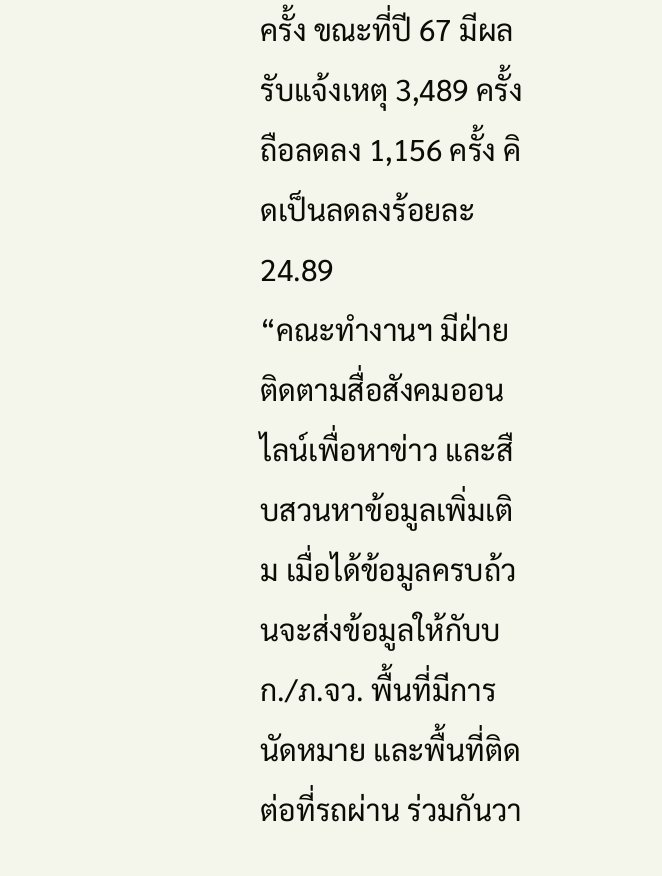ครั้ง ขณะที่ปี 67 มีผลรับแจ้งเหตุ 3,489 ครั้ง ถือลดลง 1,156 ครั้ง คิดเป็นลดลงร้อยละ 24.89
“คณะทำงานฯ มีฝ่ายติดตามสื่อสังคมออนไลน์เพื่อหาข่าว และสืบสวนหาข้อมูลเพิ่มเติม เมื่อได้ข้อมูลครบถ้วนจะส่งข้อมูลให้กับบก./ภ.จว. พื้นที่มีการนัดหมาย และพื้นที่ติดต่อที่รถผ่าน ร่วมกันวา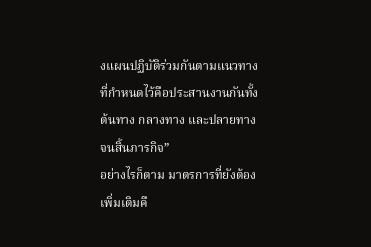งแผนปฏิบัติร่วมกันตามแนวทางที่กำหนดไว้คือประสานงานกันทั้งต้นทาง กลางทาง และปลายทาง จนสิ้นภารกิจ”
อย่างไรก็ตาม มาตรการที่ยังต้องเพิ่มเติมคื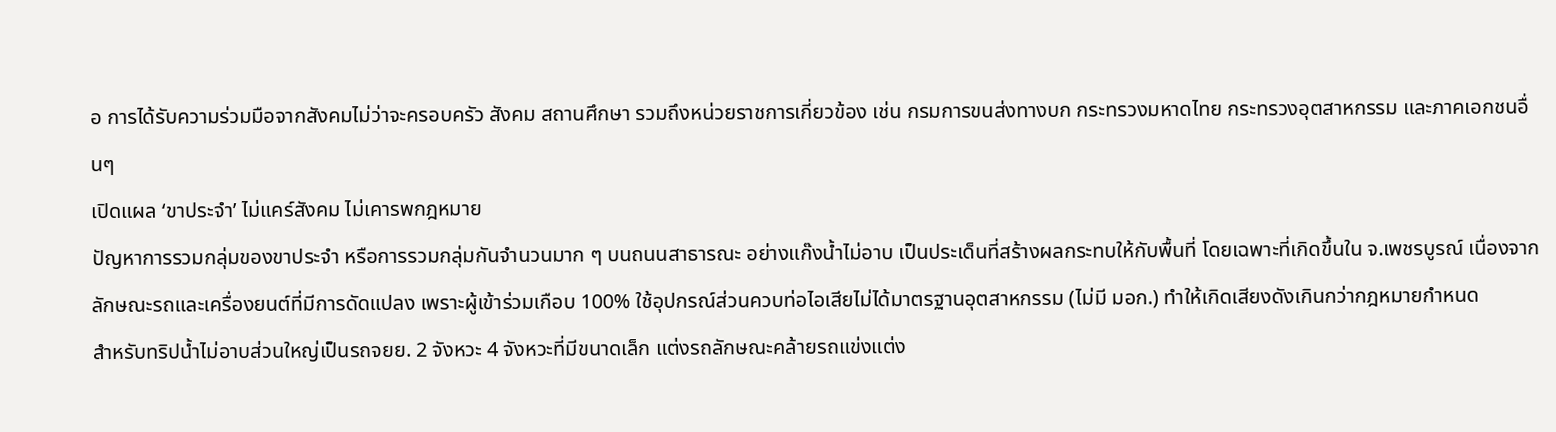อ การได้รับความร่วมมือจากสังคมไม่ว่าจะครอบครัว สังคม สถานศึกษา รวมถึงหน่วยราชการเกี่ยวข้อง เช่น กรมการขนส่งทางบก กระทรวงมหาดไทย กระทรวงอุตสาหกรรม และภาคเอกชนอื่นๆ
เปิดแผล ‘ขาประจำ’ ไม่แคร์สังคม ไม่เคารพกฎหมาย
ปัญหาการรวมกลุ่มของขาประจำ หรือการรวมกลุ่มกันจำนวนมาก ๆ บนถนนสาธารณะ อย่างแก๊งน้ำไม่อาบ เป็นประเด็นที่สร้างผลกระทบให้กับพื้นที่ โดยเฉพาะที่เกิดขึ้นใน จ.เพชรบูรณ์ เนื่องจากลักษณะรถและเครื่องยนต์ที่มีการดัดแปลง เพราะผู้เข้าร่วมเกือบ 100% ใช้อุปกรณ์ส่วนควบท่อไอเสียไม่ได้มาตรฐานอุตสาหกรรม (ไม่มี มอก.) ทำให้เกิดเสียงดังเกินกว่ากฎหมายกําหนด
สำหรับทริปน้ำไม่อาบส่วนใหญ่เป็นรถจยย. 2 จังหวะ 4 จังหวะที่มีขนาดเล็ก แต่งรถลักษณะคล้ายรถแข่งแต่ง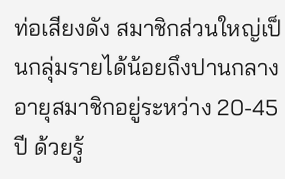ท่อเสียงดัง สมาชิกส่วนใหญ่เป็นกลุ่มรายได้น้อยถึงปานกลาง อายุสมาชิกอยู่ระหว่าง 20-45 ปี ด้วยรู้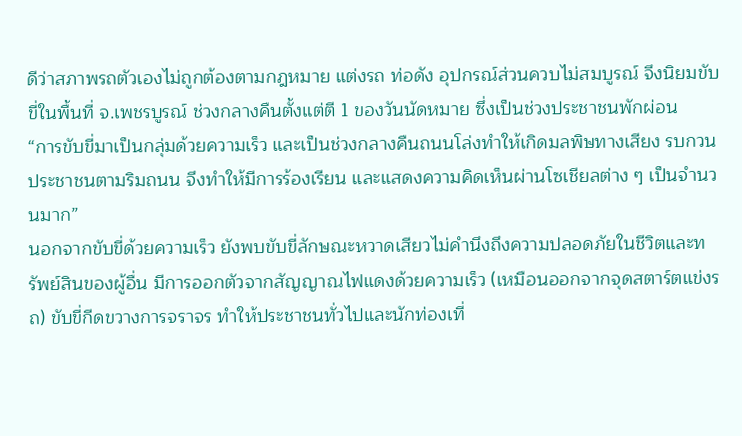ดีว่าสภาพรถตัวเองไม่ถูกต้องตามกฎหมาย แต่งรถ ท่อดัง อุปกรณ์ส่วนควบไม่สมบูรณ์ จึงนิยมขับขี่ในพื้นที่ จ.เพชรบูรณ์ ช่วงกลางคืนตั้งแต่ตี 1 ของวันนัดหมาย ซึ่งเป็นช่วงประชาชนพักผ่อน
“การขับขี่มาเป็นกลุ่มด้วยความเร็ว และเป็นช่วงกลางคืนถนนโล่งทําให้เกิดมลพิษทางเสียง รบกวนประชาชนตามริมถนน จึงทําให้มีการร้องเรียน และแสดงความคิดเห็นผ่านโซเชียลต่าง ๆ เป็นจํานวนมาก”
นอกจากขับขี่ด้วยความเร็ว ยังพบขับขี่ลักษณะหวาดเสียวไม่คำนึงถึงความปลอดภัยในชีวิตและทรัพย์สินของผู้อื่น มีการออกตัวจากสัญญาณไฟแดงด้วยความเร็ว (เหมือนออกจากจุดสตาร์ตแข่งรถ) ขับขี่กีดขวางการจราจร ทำให้ประชาชนทั่วไปและนักท่องเที่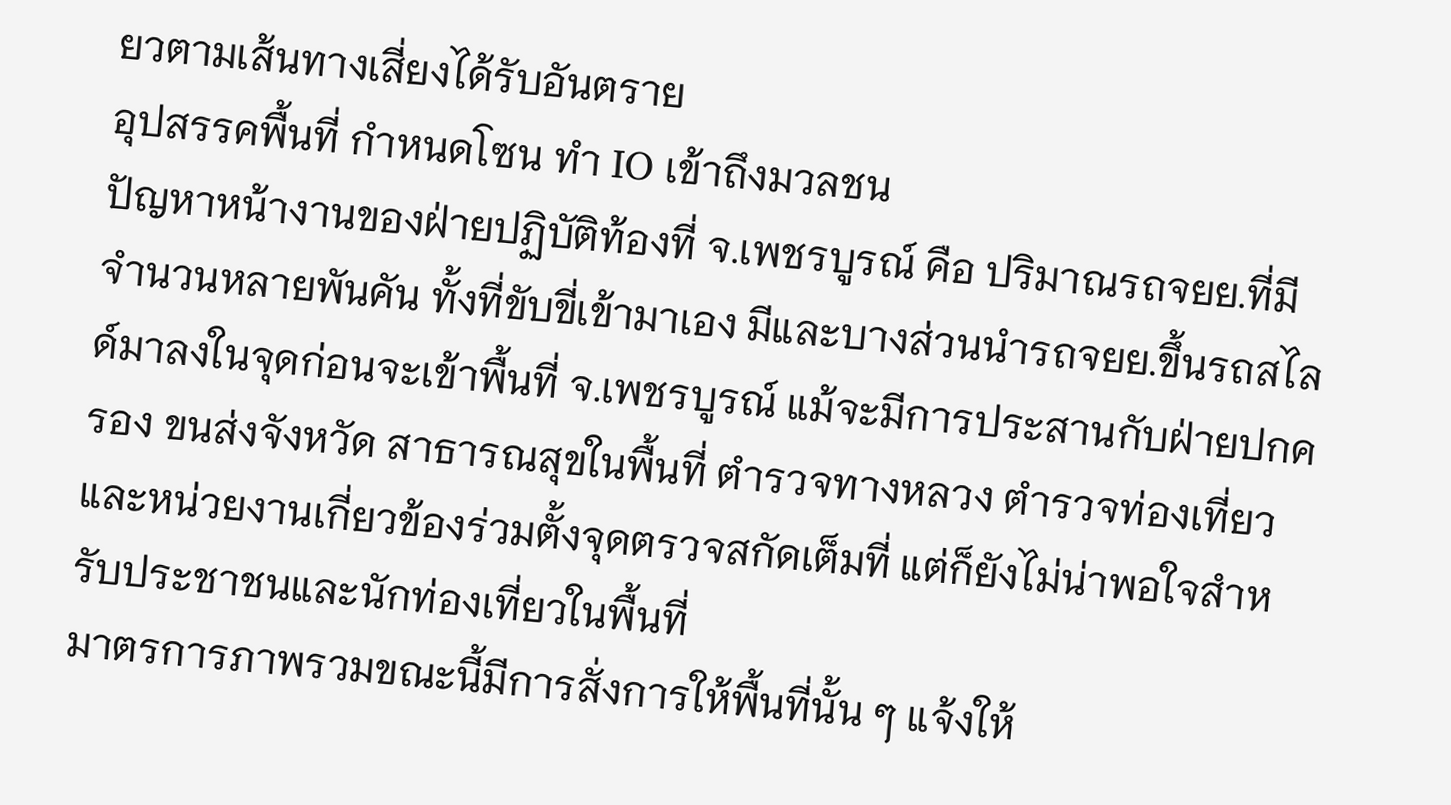ยวตามเส้นทางเสี่ยงได้รับอันตราย
อุปสรรคพื้นที่ กำหนดโซน ทำ IO เข้าถึงมวลชน
ปัญหาหน้างานของฝ่ายปฏิบัติท้องที่ จ.เพชรบูรณ์ คือ ปริมาณรถจยย.ที่มีจำนวนหลายพันคัน ทั้งที่ขับขี่เข้ามาเอง มีและบางส่วนนำรถจยย.ขึ้นรถสไลด์มาลงในจุดก่อนจะเข้าพื้นที่ จ.เพชรบูรณ์ แม้จะมีการประสานกับฝ่ายปกครอง ขนส่งจังหวัด สาธารณสุขในพื้นที่ ตำรวจทางหลวง ตำรวจท่องเที่ยว และหน่วยงานเกี่ยวข้องร่วมตั้งจุดตรวจสกัดเต็มที่ แต่ก็ยังไม่น่าพอใจสำหรับประชาชนและนักท่องเที่ยวในพื้นที่
มาตรการภาพรวมขณะนี้มีการสั่งการให้พื้นที่นั้น ๆ แจ้งให้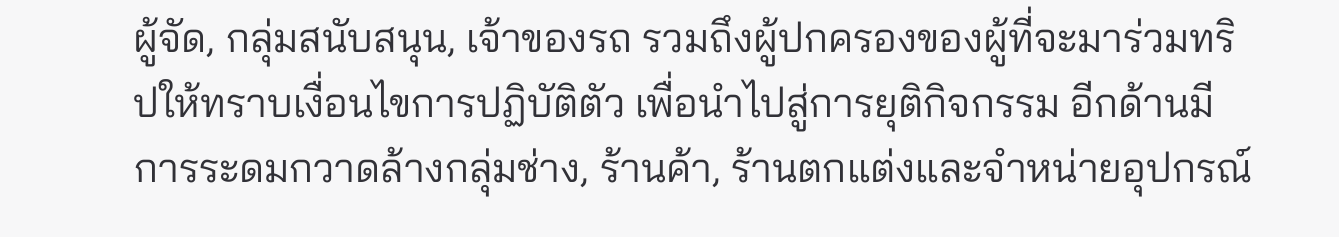ผู้จัด, กลุ่มสนับสนุน, เจ้าของรถ รวมถึงผู้ปกครองของผู้ที่จะมาร่วมทริปให้ทราบเงื่อนไขการปฏิบัติตัว เพื่อนำไปสู่การยุติกิจกรรม อีกด้านมีการระดมกวาดล้างกลุ่มช่าง, ร้านค้า, ร้านตกแต่งและจําหน่ายอุปกรณ์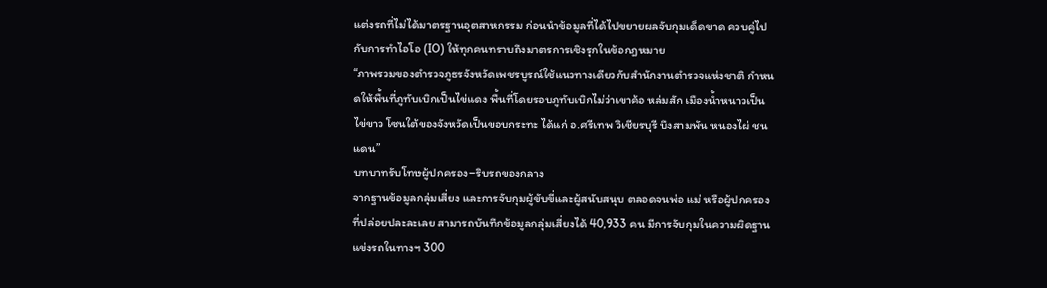แต่งรถที่ไม่ได้มาตรฐานอุตสาหกรรม ก่อนนำข้อมูลที่ได้ไปขยายผลจับกุมเด็ดขาด ควบคู่ไปกับการทำไอโอ (IO) ให้ทุกคนทราบถึงมาตรการเชิงรุกในข้อกฎหมาย
“ภาพรวมของตํารวจภูธรจังหวัดเพชรบูรณ์ใช้แนวทางเดียวกับสำนักงานตำรวจแห่งชาติ กําหนดให้พื้นที่ภูทับเบิกเป็นไข่แดง พื้นที่โดยรอบภูทับเบิกไม่ว่าเขาค้อ หล่มสัก เมืองน้ำหนาวเป็นไข่ขาว โซนใต้ของจังหวัดเป็นขอบกระทะ ได้แก่ อ.ศรีเทพ วิเชียรบุรี บึงสามพัน หนองไผ่ ชนแดน”
บทบาทรับโทษผู้ปกครอง–ริบรถของกลาง
จากฐานข้อมูลกลุ่มเสี่ยง และการจับกุมผู้ขับขี่และผู้สนับสนุบ ตลอดจนพ่อ แม่ หรือผู้ปกครอง ที่ปล่อยปละละเลย สามารถบันทึกข้อมูลกลุ่มเสี่ยงได้ 40,933 คน มีการจับกุมในความผิดฐานแข่งรถในทางฯ 300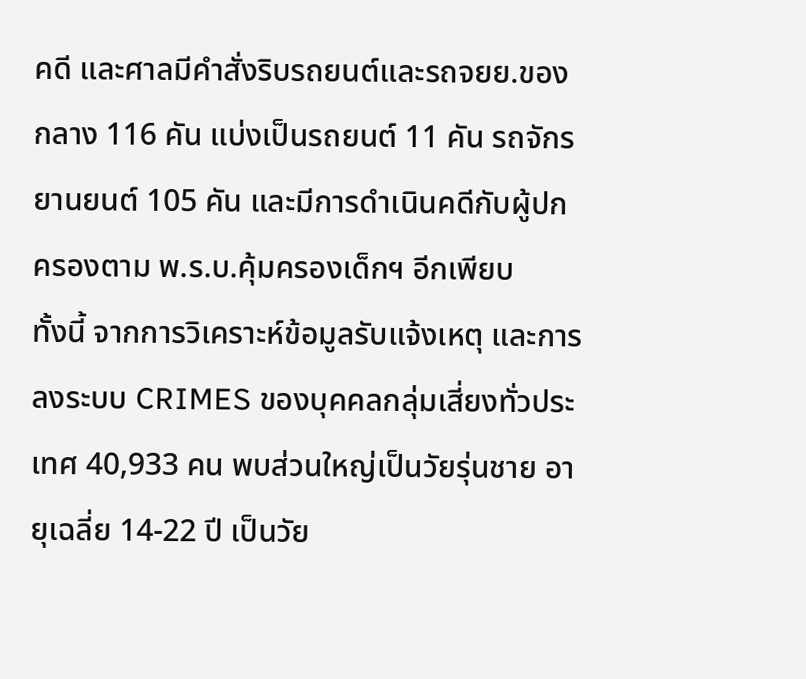คดี และศาลมีคำสั่งริบรถยนต์และรถจยย.ของกลาง 116 คัน แบ่งเป็นรถยนต์ 11 คัน รถจักรยานยนต์ 105 คัน และมีการดำเนินคดีกับผู้ปกครองตาม พ.ร.บ.คุ้มครองเด็กฯ อีกเพียบ
ทั้งนี้ จากการวิเคราะห์ข้อมูลรับแจ้งเหตุ และการลงระบบ CRIMES ของบุคคลกลุ่มเสี่ยงทั่วประเทศ 40,933 คน พบส่วนใหญ่เป็นวัยรุ่นชาย อายุเฉลี่ย 14-22 ปี เป็นวัย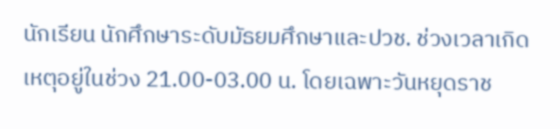นักเรียน นักศึกษาระดับมัธยมศึกษาและปวช. ช่วงเวลาเกิดเหตุอยู่ในช่วง 21.00-03.00 น. โดยเฉพาะวันหยุดราช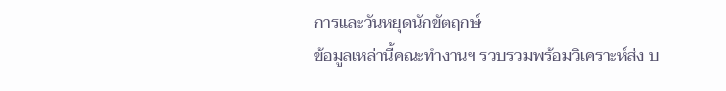การและวันหยุดนักขัตฤกษ์
ข้อมูลเหล่านี้คณะทำงานฯ รวบรวมพร้อมวิเคราะห์ส่ง บ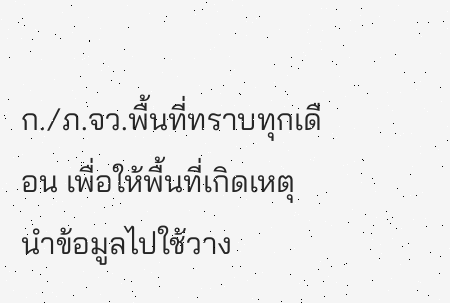ก./ภ.จว.พื้นที่ทราบทุกเดือน เพื่อให้พื้นที่เกิดเหตุ นำข้อมูลไปใช้วาง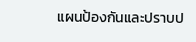แผนป้องกันและปราบป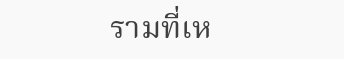รามที่เห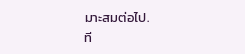มาะสมต่อไป.
ที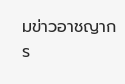มข่าวอาชญากร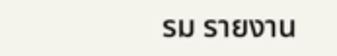รม รายงาน